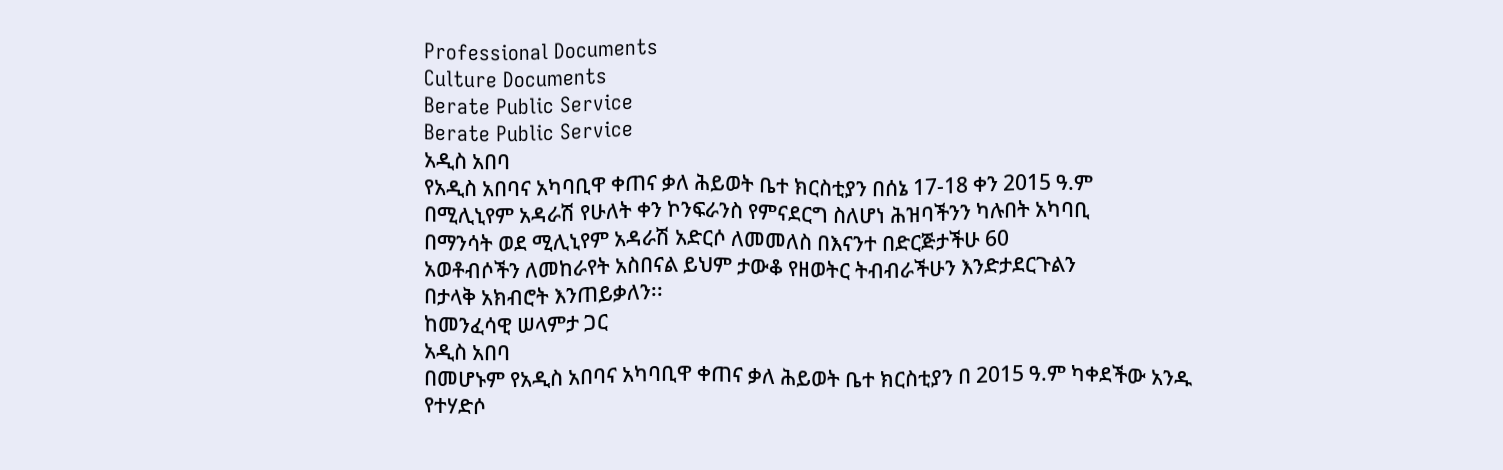Professional Documents
Culture Documents
Berate Public Service
Berate Public Service
አዲስ አበባ
የአዲስ አበባና አካባቢዋ ቀጠና ቃለ ሕይወት ቤተ ክርስቲያን በሰኔ 17-18 ቀን 2015 ዓ.ም
በሚሊኒየም አዳራሽ የሁለት ቀን ኮንፍራንስ የምናደርግ ስለሆነ ሕዝባችንን ካሉበት አካባቢ
በማንሳት ወደ ሚሊኒየም አዳራሽ አድርሶ ለመመለስ በእናንተ በድርጅታችሁ 60
አወቶብሶችን ለመከራየት አስበናል ይህም ታውቆ የዘወትር ትብብራችሁን እንድታደርጉልን
በታላቅ አክብሮት እንጠይቃለን፡፡
ከመንፈሳዊ ሠላምታ ጋር
አዲስ አበባ
በመሆኑም የአዲስ አበባና አካባቢዋ ቀጠና ቃለ ሕይወት ቤተ ክርስቲያን በ 2015 ዓ.ም ካቀደችው አንዱ
የተሃድሶ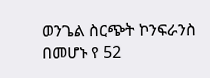ወንጌል ስርጭት ኮንፍራንስ በመሆኑ የ 52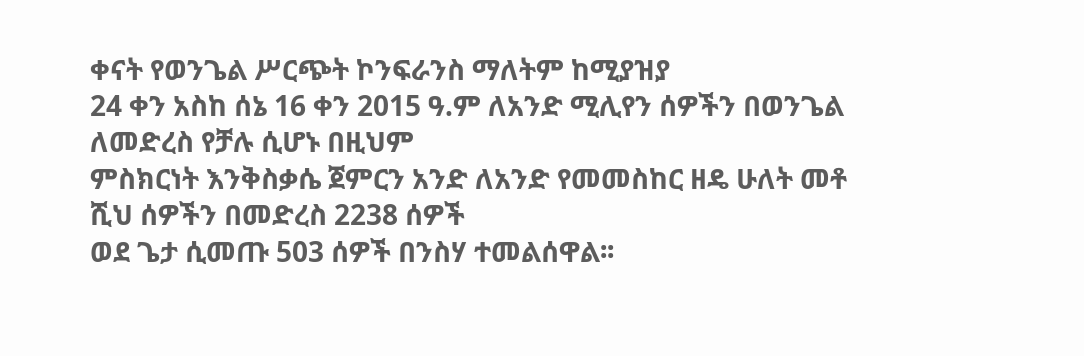ቀናት የወንጌል ሥርጭት ኮንፍራንስ ማለትም ከሚያዝያ
24 ቀን አስከ ሰኔ 16 ቀን 2015 ዓ.ም ለአንድ ሚሊየን ሰዎችን በወንጌል ለመድረስ የቻሉ ሲሆኑ በዚህም
ምስክርነት እንቅስቃሴ ጀምርን አንድ ለአንድ የመመስከር ዘዴ ሁለት መቶ ሺህ ሰዎችን በመድረስ 2238 ሰዎች
ወደ ጌታ ሲመጡ 503 ሰዎች በንስሃ ተመልሰዋል፡፡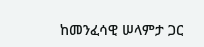ከመንፈሳዊ ሠላምታ ጋር